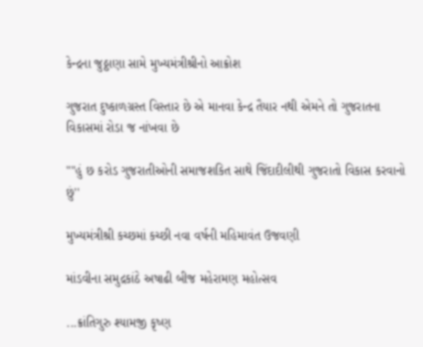કેન્દ્રના જુઠ્ઠાણા સામે મુખ્યમંત્રીશ્રીનો આક્રોશ

ગુજરાત દુષ્કાળગ્રસ્ત વિસ્તાર છે એ માનવા કેન્દ્ર તૈયાર નથી એમને તો ગુજરાતના વિકાસમાં રોડા જ નાંખવા છે

""હું છ કરોડ ગુજરાતીઓની સમાજશકિત સાથે જિંદાદીલીથી ગુજરાતો વિકાસ કરવાનો છું''

મુખ્યમંત્રીશ્રી કચ્છમાં કચ્છી નવા વર્ષની મહિમાવંત ઉજવણી

માંડવીના સમુદ્રકાંઠે અષાઢી બીજ મહેરામણ મહોત્સવ

...ક્રાંતિગુરુ શ્યામજી કૃષ્ણ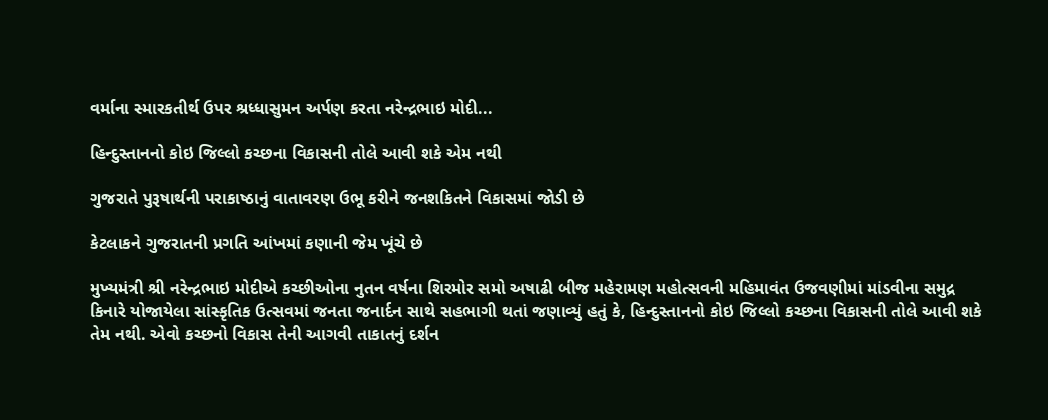વર્માના સ્મારકતીર્થ ઉપર શ્રધ્ધાસુમન અર્પણ કરતા નરેન્દ્રભાઇ મોદી...

હિન્દુસ્તાનનો કોઇ જિલ્લો કચ્છના વિકાસની તોલે આવી શકે એમ નથી

ગુજરાતે પુરૂષાર્થની પરાકાષ્ઠાનું વાતાવરણ ઉભૂ કરીને જનશકિતને વિકાસમાં જોડી છે

કેટલાકને ગુજરાતની પ્રગતિ આંખમાં કણાની જેમ ખૂંચે છે

મુખ્યમંત્રી શ્રી નરેન્દ્રભાઇ મોદીએ કચ્છીઓના નુતન વર્ષના શિરમોર સમો અષાઢી બીજ મહેરામણ મહોત્સવની મહિમાવંત ઉજવણીમાં માંડવીના સમુદ્ર કિનારે યોજાયેલા સાંસ્કૃતિક ઉત્સવમાં જનતા જનાર્દન સાથે સહભાગી થતાં જણાવ્યું હતું કે, હિન્દુસ્તાનનો કોઇ જિલ્લો કચ્છના વિકાસની તોલે આવી શકે તેમ નથી. એવો કચ્છનો વિકાસ તેની આગવી તાકાતનું દર્શન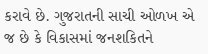કરાવે છે. ગુજરાતની સાચી ઓળખ એ જ છે કે વિકાસમાં જનશકિતને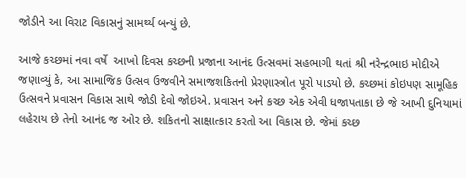જોડીને આ વિરાટ વિકાસનું સામર્થ્ય બન્યું છે.

આજે કચ્છમાં નવા વર્ષે  આખો દિવસ કચ્છની પ્રજાના આનંદ ઉત્સવમાં સહભાગી થતાં શ્રી નરેન્દ્રભાઇ મોદીએ જણાવ્યું કે, આ સામાજિક ઉત્સવ ઉજવીને સમાજશકિતનો પ્રેરણાસ્ત્રોત પૂરો પાડયો છે. કચ્છમાં કોઇપણ સામૂહિક ઉત્સવને પ્રવાસન વિકાસ સાથે જોડી દેવો જોઇએ. પ્રવાસન અને કચ્છ એક એવી ધજાપતાકા છે જે આખી દુનિયામાં લહેરાય છે તેનો આનંદ જ ઓર છે. શકિતનો સાક્ષાત્કાર કરતો આ વિકાસ છે. જેમાં કચ્છ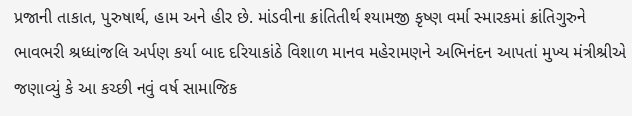પ્રજાની તાકાત, પુરુષાર્થ, હામ અને હીર છે. માંડવીના ક્રાંતિતીર્થ શ્યામજી કૃષ્ણ વર્મા સ્મારકમાં ક્રાંતિગુરુને ભાવભરી શ્રધ્ધાંજલિ અર્પણ કર્યા બાદ દરિયાકાંઠે વિશાળ માનવ મહેરામણને અભિનંદન આપતાં મુખ્ય મંત્રીશ્રીએ જણાવ્યું કે આ કચ્છી નવું વર્ષ સામાજિક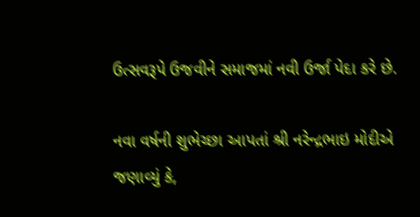ઉત્સવરૂપે ઉજવીને સમાજમાં નવી ઉર્જા પેદા કરે છે.

નવા વર્ષની શુભેચ્છા આપતાં શ્રી નરેન્દ્રભાઇ મોદીએ જણાવ્યું કે,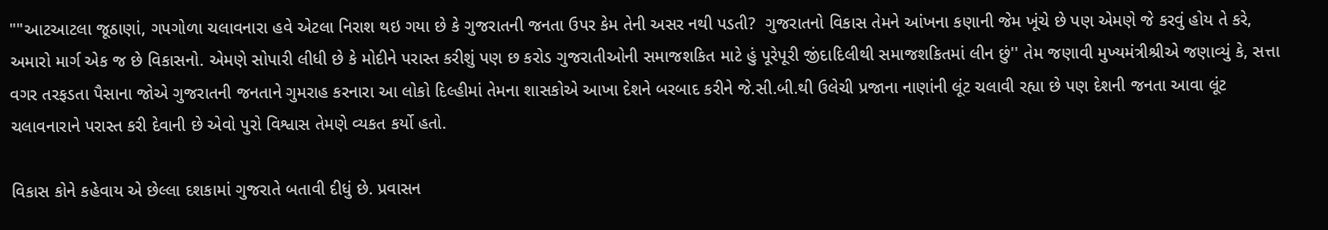""આટઆટલા જૂઠાણાં, ગપગોળા ચલાવનારા હવે એટલા નિરાશ થઇ ગયા છે કે ગુજરાતની જનતા ઉપર કેમ તેની અસર નથી પડતી?  ગુજરાતનો વિકાસ તેમને આંખના કણાની જેમ ખૂંચે છે પણ એમણે જે કરવું હોય તે કરે, અમારો માર્ગ એક જ છે વિકાસનો. એમણે સોપારી લીધી છે કે મોદીને પરાસ્ત કરીશું પણ છ કરોડ ગુજરાતીઓની સમાજશકિત માટે હું પૂરેપૂરી જીંદાદિલીથી સમાજશકિતમાં લીન છું'' તેમ જણાવી મુખ્યમંત્રીશ્રીએ જણાવ્યું કે, સત્તા વગર તરફડતા પૈસાના જોએ ગુજરાતની જનતાને ગુમરાહ કરનારા આ લોકો દિલ્હીમાં તેમના શાસકોએ આખા દેશને બરબાદ કરીને જે.સી.બી.થી ઉલેચી પ્રજાના નાણાંની લૂંટ ચલાવી રહ્યા છે પણ દેશની જનતા આવા લૂંટ ચલાવનારાને પરાસ્ત કરી દેવાની છે એવો પુરો વિશ્વાસ તેમણે વ્યકત કર્યો હતો.

વિકાસ કોને કહેવાય એ છેલ્લા દશકામાં ગુજરાતે બતાવી દીધું છે. પ્રવાસન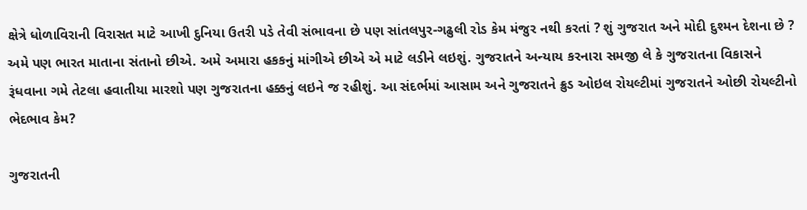ક્ષેત્રે ધોળાવિરાની વિરાસત માટે આખી દુનિયા ઉતરી પડે તેવી સંભાવના છે પણ સાંતલપુર-ગઢુલી રોડ કેમ મંજુર નથી કરતાં ? શું ગુજરાત અને મોદી દુશ્મન દેશના છે ?  અમે પણ ભારત માતાના સંતાનો છીએ. અમે અમારા હકકનું માંગીએ છીએ એ માટે લડીને લઇશું. ગુજરાતને અન્યાય કરનારા સમજી લે કે ગુજરાતના વિકાસને રૂંધવાના ગમે તેટલા હવાતીયા મારશો પણ ગુજરાતના હક્કનું લઇને જ રહીશું. આ સંદર્ભમાં આસામ અને ગુજરાતને ક્રુડ ઓઇલ રોયલ્ટીમાં ગુજરાતને ઓછી રોયલ્ટીનો ભેદભાવ કેમ?

ગુજરાતની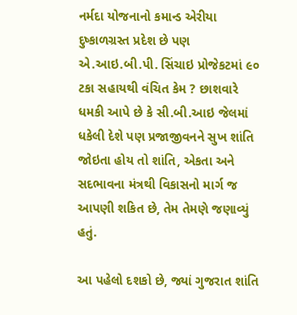નર્મદા યોજનાનો કમાન્ડ એરીયા દુષ્કાળગ્રસ્ત પ્રદેશ છે પણ એ.આઇ.બી.પી. સિંચાઇ પ્રોજેકટમાં ૯૦ ટકા સહાયથી વંચિત કેમ ? છાશવારે ધમકી આપે છે કે સી.બી.આઇ જેલમાં ધકેલી દેશે પણ પ્રજાજીવનને સુખ શાંતિ જોઇતા હોય તો શાંતિ, એકતા અને સદભાવના મંત્રથી વિકાસનો માર્ગ જ આપણી શકિત છે, તેમ તેમણે જણાવ્યું હતું.

આ પહેલો દશકો છે, જ્યાં ગુજરાત શાંતિ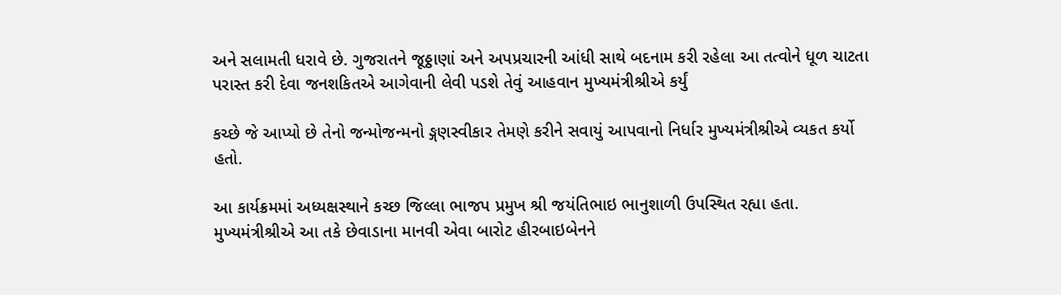અને સલામતી ધરાવે છે. ગુજરાતને જૂઠ્ઠાણાં અને અપપ્રચારની આંધી સાથે બદનામ કરી રહેલા આ તત્વોને ધૂળ ચાટતા પરાસ્ત કરી દેવા જનશકિતએ આગેવાની લેવી પડશે તેવું આહવાન મુખ્યમંત્રીશ્રીએ કર્યું

કચ્છે જે આપ્યો છે તેનો જન્મોજન્મનો ઙ્ગણસ્વીકાર તેમણે કરીને સવાયું આપવાનો નિર્ધાર મુખ્યમંત્રીશ્રીએ વ્યકત કર્યો હતો.

આ કાર્યક્રમમાં અધ્યક્ષસ્થાને કચ્છ જિલ્લા ભાજપ પ્રમુખ શ્રી જયંતિભાઇ ભાનુશાળી ઉપસ્થિત રહ્યા હતા. મુખ્યમંત્રીશ્રીએ આ તકે છેવાડાના માનવી એવા બારોટ હીરબાઇબેનને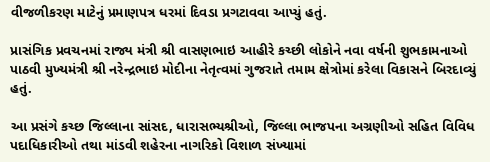વીજળીકરણ માટેનું પ્રમાણપત્ર ધરમાં દિવડા પ્રગટાવવા આપ્યું હતું.

પ્રાસંગિક પ્રવચનમાં રાજ્ય મંત્રી શ્રી વાસણભાઇ આહીરે કચ્છી લોકોને નવા વર્ષની શુભકામનાઓ પાઠવી મુખ્યમંત્રી શ્રી નરેન્દ્રભાઇ મોદીના નેતૃત્વમાં ગુજરાતે તમામ ક્ષેત્રોમાં કરેલા વિકાસને બિરદાવ્યું હતું.

આ પ્રસંગે કચ્છ જિલ્લાના સાંસદ, ધારાસભ્યશ્રીઓ, જિલ્લા ભાજપના અગ્રણીઓ સહિત વિવિધ પદાધિકારીઓ તથા માંડવી શહેરના નાગરિકો વિશાળ સંખ્યામાં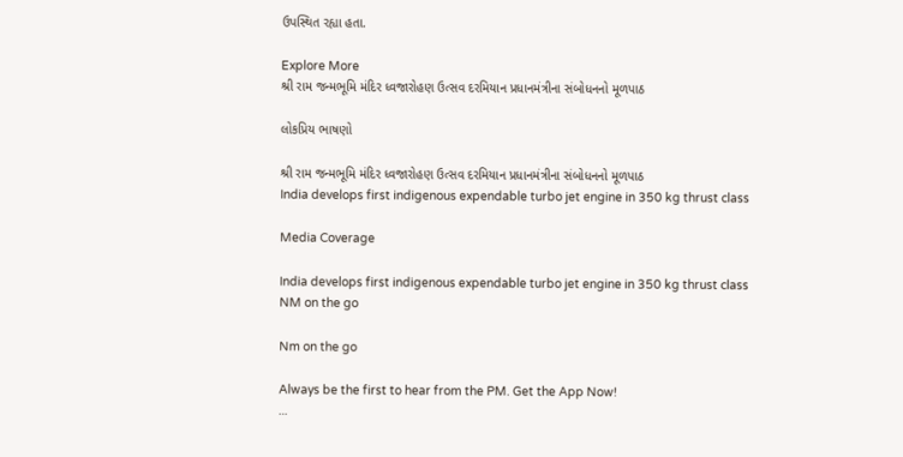ઉપસ્થિત રહ્યા હતા.

Explore More
શ્રી રામ જન્મભૂમિ મંદિર ધ્વજારોહણ ઉત્સવ દરમિયાન પ્રધાનમંત્રીના સંબોધનનો મૂળપાઠ

લોકપ્રિય ભાષણો

શ્રી રામ જન્મભૂમિ મંદિર ધ્વજારોહણ ઉત્સવ દરમિયાન પ્રધાનમંત્રીના સંબોધનનો મૂળપાઠ
India develops first indigenous expendable turbo jet engine in 350 kg thrust class

Media Coverage

India develops first indigenous expendable turbo jet engine in 350 kg thrust class
NM on the go

Nm on the go

Always be the first to hear from the PM. Get the App Now!
...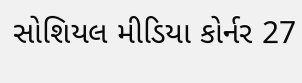સોશિયલ મીડિયા કોર્નર 27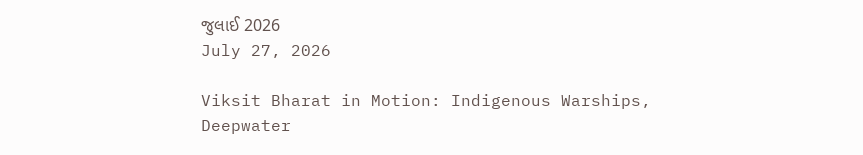જુલાઈ 2026
July 27, 2026

Viksit Bharat in Motion: Indigenous Warships, Deepwater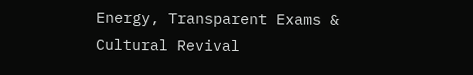Energy, Transparent Exams & Cultural Revival